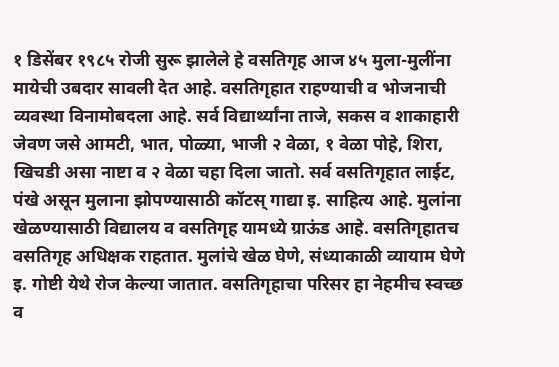१ डिसेंबर १९८५ रोजी सुरू झालेले हे वसतिगृह आज ४५ मुला-मुलींना मायेची उबदार सावली देत आहे. वसतिगृहात राहण्याची व भोजनाची व्यवस्था विनामोबदला आहे. सर्व विद्यार्थ्यांना ताजे, सकस व शाकाहारी जेवण जसे आमटी, भात, पोळ्या, भाजी २ वेळा, १ वेळा पोहे, शिरा, खिचडी असा नाष्टा व २ वेळा चहा दिला जातो. सर्व वसतिगृहात लाईट, पंखे असून मुलाना झोपण्यासाठी कॉटस् गाद्या इ. साहित्य आहे. मुलांना खेळण्यासाठी विद्यालय व वसतिगृह यामध्ये ग्राऊंड आहे. वसतिगृहातच वसतिगृह अधिक्षक राहतात. मुलांचे खेळ घेणे, संध्याकाळी व्यायाम घेणे इ. गोष्टी येथे रोज केल्या जातात. वसतिगृहाचा परिसर हा नेहमीच स्वच्छ व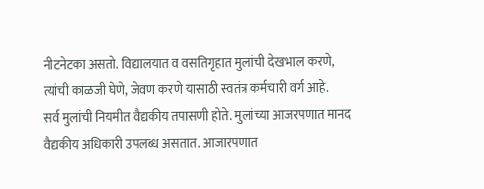नीटनेटका असतो. विद्यालयात व वसतिगृहात मुलांची देखभाल करणे, त्यांची काळजी घेणे, जेवण करणे यासाठी स्वतंत्र कर्मचारी वर्ग आहे.
सर्व मुलांची नियमीत वैद्यकीय तपासणी होते. मुलांच्या आजरपणात मानद वैद्यकीय अधिकारी उपलब्ध असतात. आजारपणात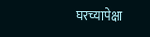घरच्यापेक्षा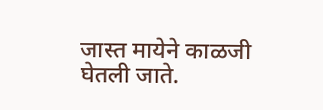जास्त मायेने काळजी घेतली जाते.